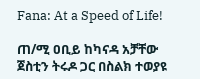Fana: At a Speed of Life!

ጠ/ሚ ዐቢይ ከካናዳ አቻቸው ጀስቲን ትሩዶ ጋር በስልክ ተወያዩ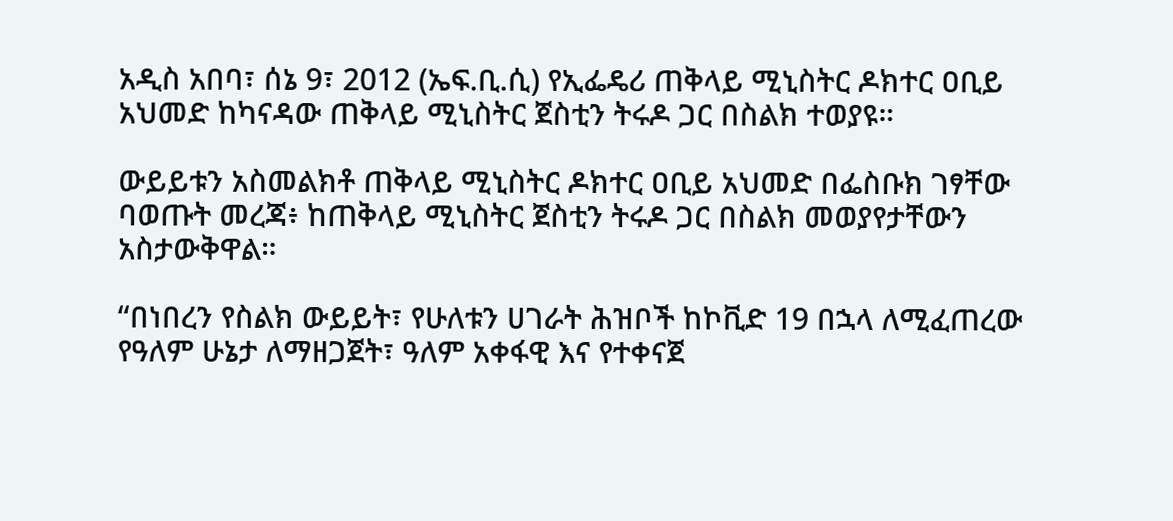አዲስ አበባ፣ ሰኔ 9፣ 2012 (ኤፍ.ቢ.ሲ) የኢፌዴሪ ጠቅላይ ሚኒስትር ዶክተር ዐቢይ አህመድ ከካናዳው ጠቅላይ ሚኒስትር ጀስቲን ትሩዶ ጋር በስልክ ተወያዩ።

ውይይቱን አስመልክቶ ጠቅላይ ሚኒስትር ዶክተር ዐቢይ አህመድ በፌስቡክ ገፃቸው ባወጡት መረጃ፥ ከጠቅላይ ሚኒስትር ጀስቲን ትሩዶ ጋር በስልክ መወያየታቸውን አስታውቅዋል።

“በነበረን የስልክ ውይይት፣ የሁለቱን ሀገራት ሕዝቦች ከኮቪድ 19 በኋላ ለሚፈጠረው የዓለም ሁኔታ ለማዘጋጀት፣ ዓለም አቀፋዊ እና የተቀናጀ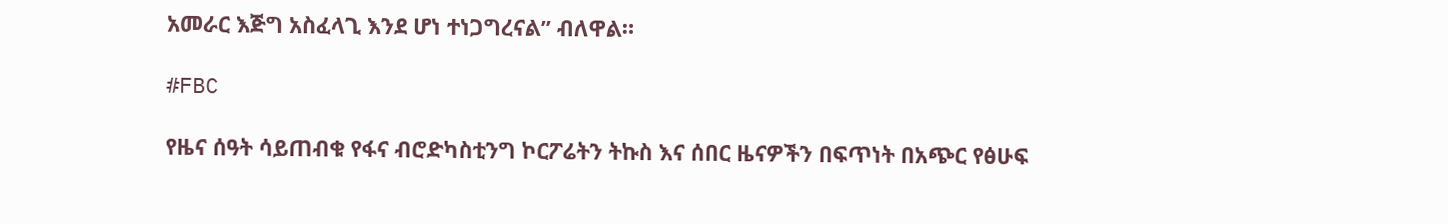አመራር እጅግ አስፈላጊ እንደ ሆነ ተነጋግረናል” ብለዋል።

#FBC

የዜና ሰዓት ሳይጠብቁ የፋና ብሮድካስቲንግ ኮርፖሬትን ትኩስ እና ሰበር ዜናዎችን በፍጥነት በአጭር የፅሁፍ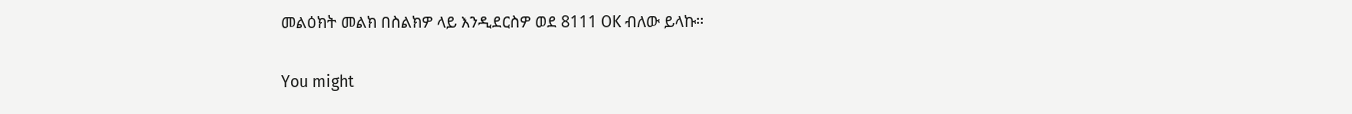መልዕክት መልክ በስልክዎ ላይ እንዲደርስዎ ወደ 8111 OK ብለው ይላኩ።

You might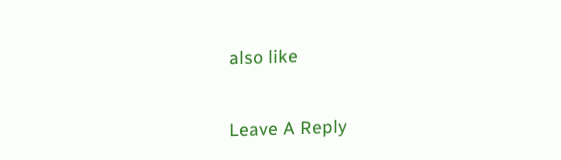also like

Leave A Reply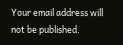Your email address will not be published.